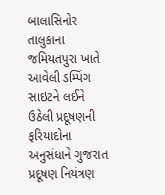બાલાસિનોર તાલુકાના જમિયતપુરા ખાતે આવેલી ડમ્પિંગ સાઇટને લઈને ઉઠેલી પ્રદૂષણની ફરિયાદોના અનુસંધાને ગુજરાત પ્રદૂષણ નિયંત્રણ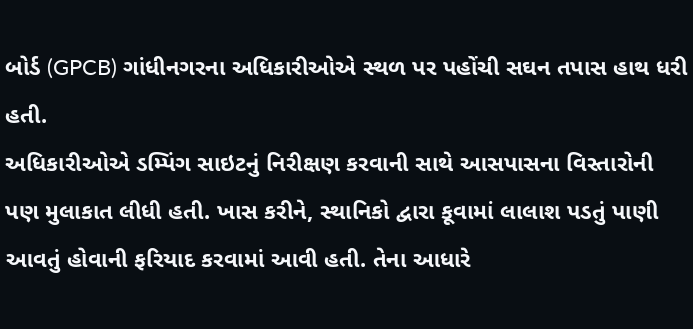બોર્ડ (GPCB) ગાંધીનગરના અધિકારીઓએ સ્થળ પર પહોંચી સઘન તપાસ હાથ ધરી હતી.
અધિકારીઓએ ડમ્પિંગ સાઇટનું નિરીક્ષણ કરવાની સાથે આસપાસના વિસ્તારોની પણ મુલાકાત લીધી હતી. ખાસ કરીને, સ્થાનિકો દ્વારા કૂવામાં લાલાશ પડતું પાણી આવતું હોવાની ફરિયાદ કરવામાં આવી હતી. તેના આધારે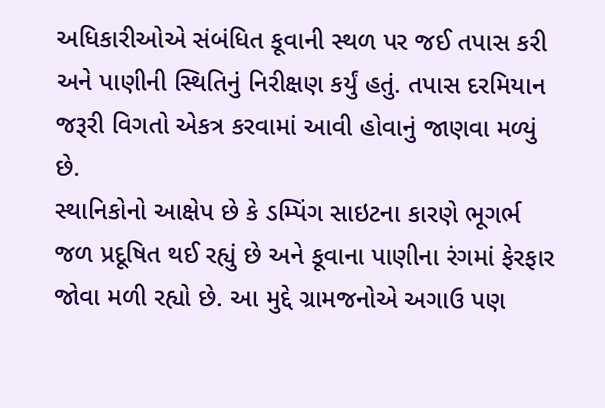અધિકારીઓએ સંબંધિત કૂવાની સ્થળ પર જઈ તપાસ કરી અને પાણીની સ્થિતિનું નિરીક્ષણ કર્યું હતું. તપાસ દરમિયાન જરૂરી વિગતો એકત્ર કરવામાં આવી હોવાનું જાણવા મળ્યું છે.
સ્થાનિકોનો આક્ષેપ છે કે ડમ્પિંગ સાઇટના કારણે ભૂગર્ભ જળ પ્રદૂષિત થઈ રહ્યું છે અને કૂવાના પાણીના રંગમાં ફેરફાર જોવા મળી રહ્યો છે. આ મુદ્દે ગ્રામજનોએ અગાઉ પણ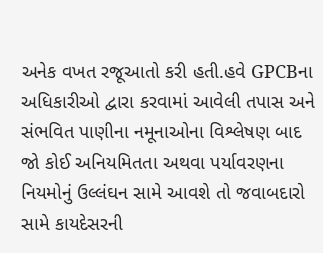અનેક વખત રજૂઆતો કરી હતી.હવે GPCBના અધિકારીઓ દ્વારા કરવામાં આવેલી તપાસ અને સંભવિત પાણીના નમૂનાઓના વિશ્લેષણ બાદ જો કોઈ અનિયમિતતા અથવા પર્યાવરણના નિયમોનું ઉલ્લંઘન સામે આવશે તો જવાબદારો સામે કાયદેસરની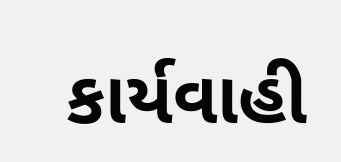કાર્યવાહી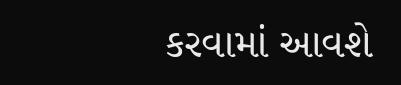કરવામાં આવશે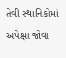તેવી સ્થાનિકોમાં અપેક્ષા જોવા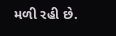મળી રહી છે.